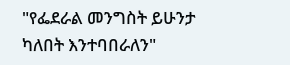"የፌደራል መንግስት ይሁንታ ካለበት እንተባበራለን"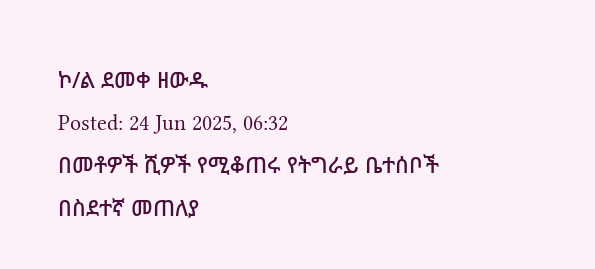ኮ/ል ደመቀ ዘውዱ
Posted: 24 Jun 2025, 06:32
በመቶዎች ሺዎች የሚቆጠሩ የትግራይ ቤተሰቦች በስደተኛ መጠለያ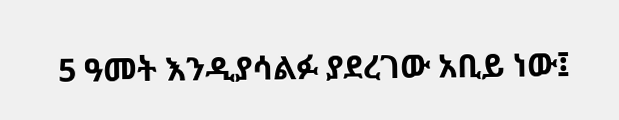5 ዓመት እንዲያሳልፉ ያደረገው አቢይ ነው፤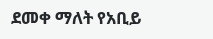ደመቀ ማለት የአቢይ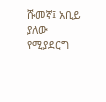ሹመኛ፤ አቢይ ያለው የሚያደርግ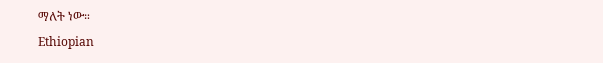ማለት ነው።
Ethiopian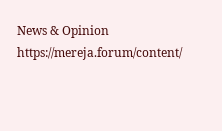News & Opinion
https://mereja.forum/content/